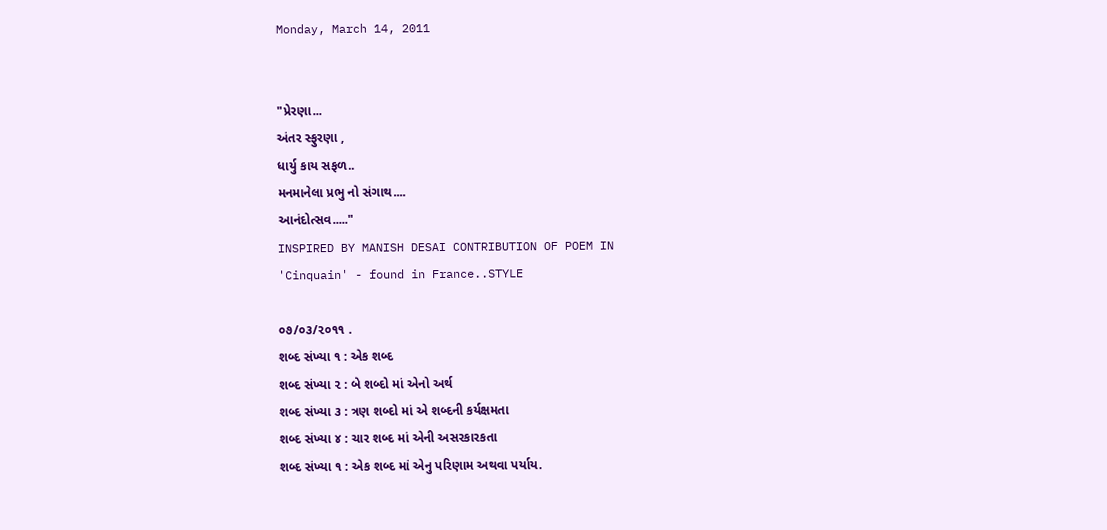Monday, March 14, 2011


"પ્રેરણા...
અંતર સ્ફુરણા ,
ધાર્યુ કાય સફળ..
મનમાનેલા પ્રભુ નો સંગાથ....
આનંદોત્સવ....."
INSPIRED BY MANISH DESAI CONTRIBUTION OF POEM IN
'Cinquain' - found in France..STYLE

૦૭/૦૩/૨૦૧૧ .
શબ્દ સંખ્યા ૧ : એક શબ્દ
શબ્દ સંખ્યા ૨ : બે શબ્દો માં એનો અર્થ
શબ્દ સંખ્યા ૩ : ત્રણ શબ્દો માં એ શબ્દની કર્યક્ષમતા
શબ્દ સંખ્યા ૪ : ચાર શબ્દ માં એની અસરકારકતા
શબ્દ સંખ્યા ૧ : એક શબ્દ માં એનુ પરિણામ અથવા પર્યાય.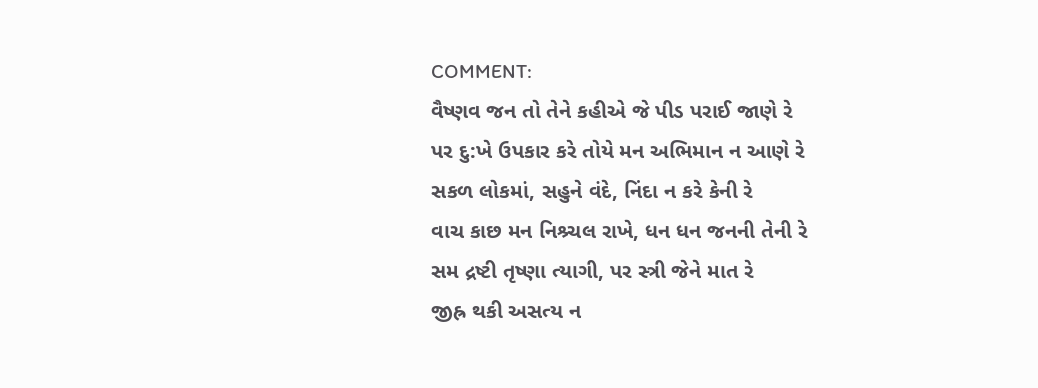COMMENT:
વૈષ્ણવ જન તો તેને કહીએ જે પીડ પરાઈ જાણે રે
પર દુ:ખે ઉપકાર કરે તોયે મન અભિમાન ન આણે રે
સકળ લોકમાં, સહુને વંદે, નિંદા ન કરે કેની રે
વાચ કાછ મન નિશ્ર્ચલ રાખે, ધન ધન જનની તેની રે
સમ દ્રષ્ટી તૃષ્ણા ત્યાગી, પર સ્ત્રી જેને માત રે
જીહ્ર થકી અસત્ય ન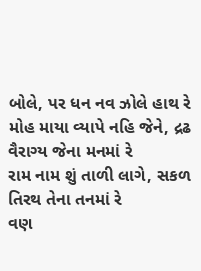બોલે, પર ધન નવ ઝોલે હાથ રે
મોહ માયા વ્યાપે નહિ જેને, દ્રઢ વૈરાગ્ય જેના મનમાં રે
રામ નામ શું તાળી લાગે, સકળ તિરથ તેના તનમાં રે
વણ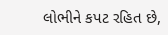લોભીને કપટ રહિત છે,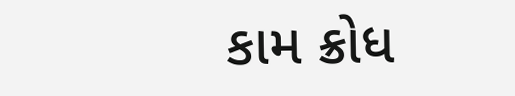કામ ક્રોધ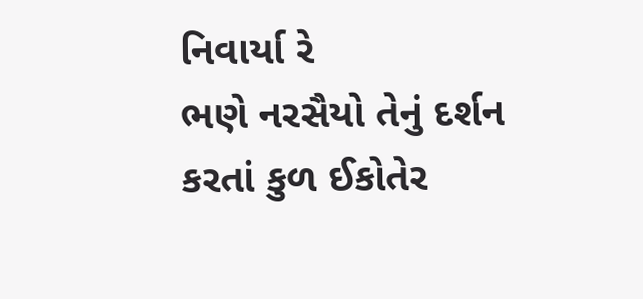નિવાર્યા રે
ભણે નરસૈયો તેનું દર્શન કરતાં કુળ ઈકોતેર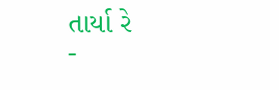તાર્યા રે
-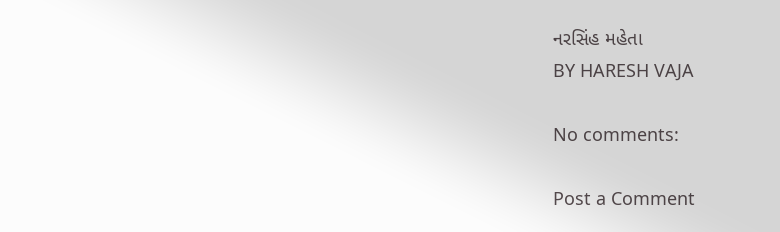નરસિંહ મહેતા
BY HARESH VAJA

No comments:

Post a Comment